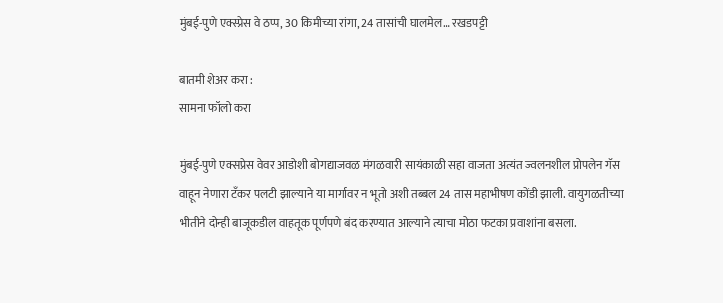मुंबई-पुणे एक्स्प्रेस वे ठप्प, 30 किमीच्या रांगा, 24 तासांची घालमेल… रखडपट्टी

बातमी शेअर करा :
सामना फॉलो करा

मुंबई-पुणे एक्सप्रेस वेवर आडोशी बोगद्याजवळ मंगळवारी सायंकाळी सहा वाजता अत्यंत ज्वलनशील प्रोपलेन गॅस वाहून नेणारा टँकर पलटी झाल्याने या मार्गावर न भूतो अशी तब्बल 24 तास महाभीषण कोंडी झाली. वायुगळतीच्या भीतीने दोन्ही बाजूकडील वाहतूक पूर्णपणे बंद करण्यात आल्याने त्याचा मोठा फटका प्रवाशांना बसला.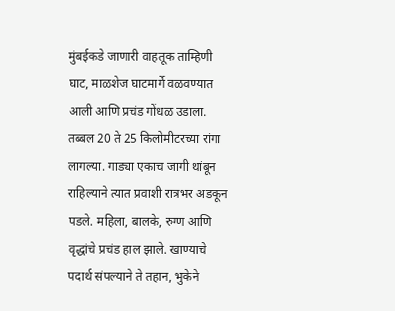मुंबईकडे जाणारी वाहतूक ताम्हिणी घाट, माळशेज घाटमार्गे वळवण्यात आली आणि प्रचंड गोंधळ उडाला. तब्बल 20 ते 25 किलोमीटरच्या रांगा लागल्या. गाड्या एकाच जागी थांबून राहिल्याने त्यात प्रवाशी रात्रभर अडकून पडले. महिला, बालके, रुग्ण आणि वृद्धांचे प्रचंड हाल झाले. खाण्याचे पदार्थ संपल्याने ते तहान, भुकेने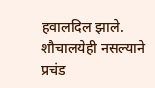हवालदिल झाले. शौचालयेही नसल्याने प्रचंड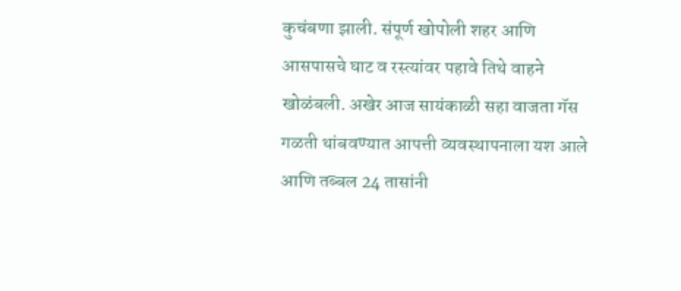कुचंबणा झाली. संपूर्ण खोपोली शहर आणि आसपासचे घाट व रस्त्यांवर पहावे तिथे वाहने खोळंबली. अखेर आज सायंकाळी सहा वाजता गॅस गळती थांबवण्यात आपत्ती व्यवस्थापनाला यश आले आणि तब्बल 24 तासांनी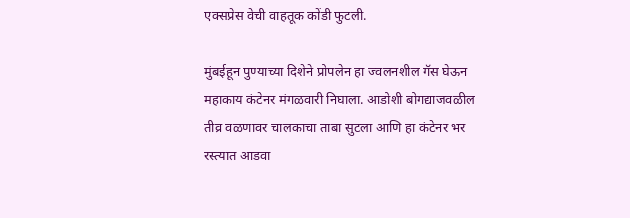एक्सप्रेस वेची वाहतूक कोंडी फुटली.

मुंबईहून पुण्याच्या दिशेने प्रोपलेन हा ज्वलनशील गॅस घेऊन महाकाय कंटेनर मंगळवारी निघाला. आडोशी बोगद्याजवळील तीव्र वळणावर चालकाचा ताबा सुटला आणि हा कंटेनर भर रस्त्यात आडवा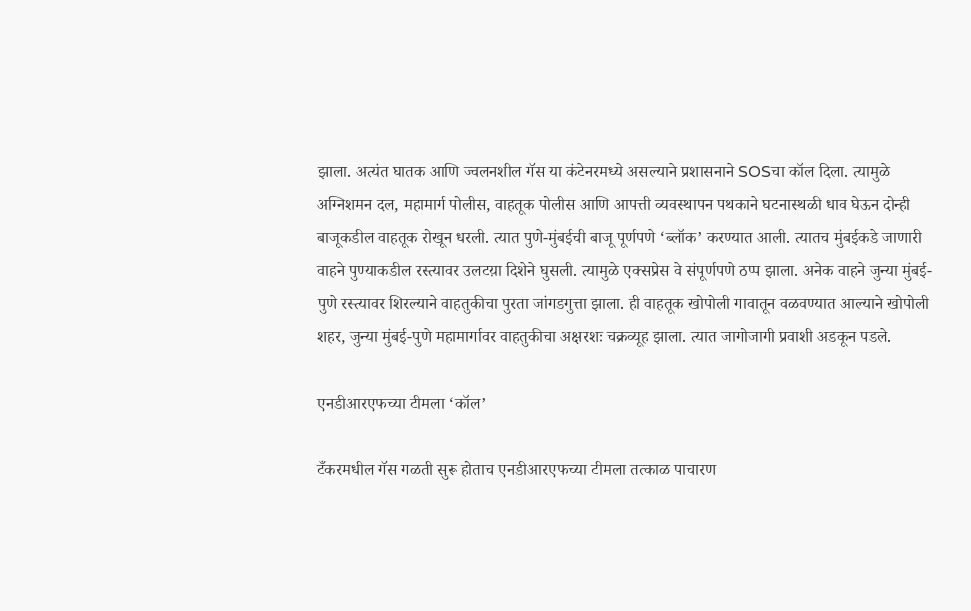झाला. अत्यंत घातक आणि ज्वलनशील गॅस या कंटेनरमध्ये असल्याने प्रशासनाने SOSचा कॉल दिला. त्यामुळे अग्निशमन दल, महामार्ग पोलीस, वाहतूक पोलीस आणि आपत्ती व्यवस्थापन पथकाने घटनास्थळी धाव घेऊन दोन्ही बाजूकडील वाहतूक रोखून धरली. त्यात पुणे-मुंबईची बाजू पूर्णपणे ‘ब्लॉक’ करण्यात आली. त्यातच मुंबईकडे जाणारी वाहने पुण्याकडील रस्त्यावर उलटय़ा दिशेने घुसली. त्यामुळे एक्सप्रेस वे संपूर्णपणे ठप्प झाला. अनेक वाहने जुन्या मुंबई-पुणे रस्त्यावर शिरल्याने वाहतुकीचा पुरता जांगडगुत्ता झाला. ही वाहतूक खोपोली गावातून वळवण्यात आल्याने खोपोली शहर, जुन्या मुंबई-पुणे महामार्गावर वाहतुकीचा अक्षरशः चक्रव्यूह झाला. त्यात जागोजागी प्रवाशी अडकून पडले.

एनडीआरएफच्या टीमला ‘कॉल’

टँकरमधील गॅस गळती सुरू होताच एनडीआरएफच्या टीमला तत्काळ पाचारण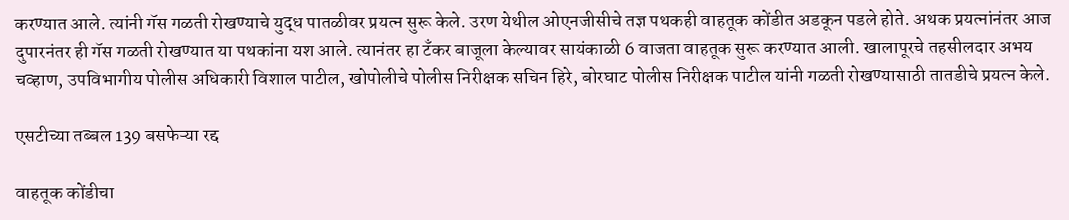करण्यात आले. त्यांनी गॅस गळती रोखण्याचे युद्ध पातळीवर प्रयत्न सुरू केले. उरण येथील ओएनजीसीचे तज्ञ पथकही वाहतूक कोंडीत अडकून पडले होते. अथक प्रयत्नांनंतर आज दुपारनंतर ही गॅस गळती रोखण्यात या पथकांना यश आले. त्यानंतर हा टँकर बाजूला केल्यावर सायंकाळी 6 वाजता वाहतूक सुरू करण्यात आली. खालापूरचे तहसीलदार अभय चव्हाण, उपविभागीय पोलीस अधिकारी विशाल पाटील, खोपोलीचे पोलीस निरीक्षक सचिन हिरे, बोरघाट पोलीस निरीक्षक पाटील यांनी गळती रोखण्यासाठी तातडीचे प्रयत्न केले.

एसटीच्या तब्बल 139 बसफेऱ्या रद्द

वाहतूक कोंडीचा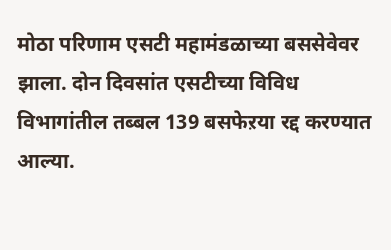मोठा परिणाम एसटी महामंडळाच्या बससेवेवर झाला. दोन दिवसांत एसटीच्या विविध विभागांतील तब्बल 139 बसफेऱया रद्द करण्यात आल्या.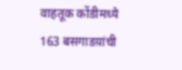वाहतूक कोंडीमध्ये 163 बसगाडय़ांची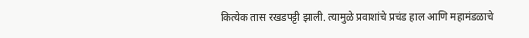कित्येक तास रखडपट्टी झाली. त्यामुळे प्रवाशांचे प्रचंड हाल आणि महामंडळाचे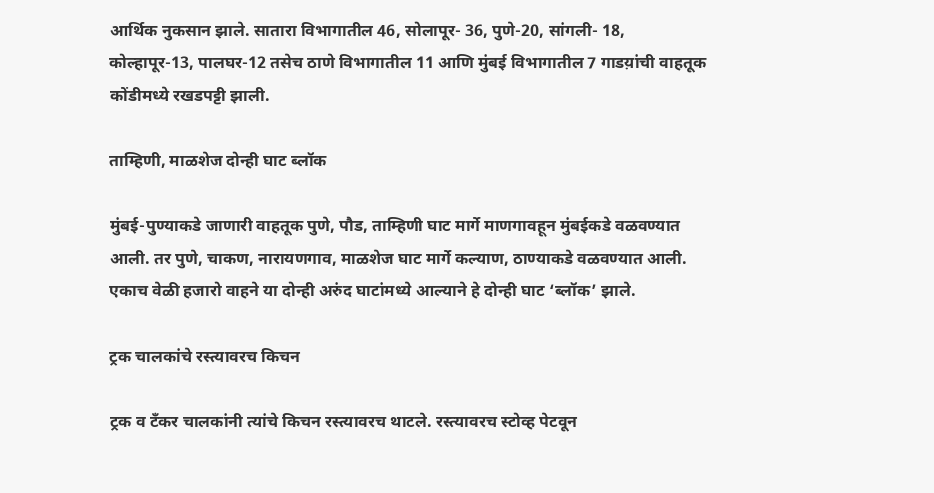आर्थिक नुकसान झाले. सातारा विभागातील 46, सोलापूर- 36, पुणे-20, सांगली- 18, कोल्हापूर-13, पालघर-12 तसेच ठाणे विभागातील 11 आणि मुंबई विभागातील 7 गाडय़ांची वाहतूक कोंडीमध्ये रखडपट्टी झाली.

ताम्हिणी, माळशेज दोन्ही घाट ब्लॉक

मुंबई-पुण्याकडे जाणारी वाहतूक पुणे, पौड, ताम्हिणी घाट मार्गे माणगावहून मुंबईकडे वळवण्यात आली. तर पुणे, चाकण, नारायणगाव, माळशेज घाट मार्गे कल्याण, ठाण्याकडे वळवण्यात आली. एकाच वेळी हजारो वाहने या दोन्ही अरुंद घाटांमध्ये आल्याने हे दोन्ही घाट ‘ब्लॉक’ झाले.

ट्रक चालकांचे रस्त्यावरच किचन

ट्रक व टँकर चालकांनी त्यांचे किचन रस्त्यावरच थाटले. रस्त्यावरच स्टोव्ह पेटवून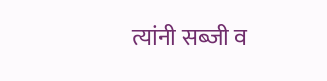त्यांनी सब्जी व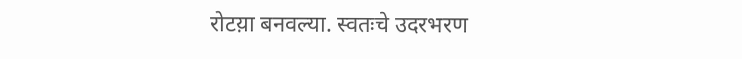रोटय़ा बनवल्या. स्वतःचे उदरभरण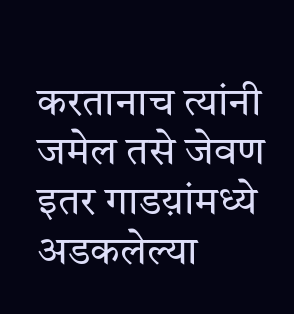करतानाच त्यांनी जमेल तसे जेवण इतर गाडय़ांमध्ये अडकलेल्या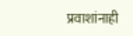प्रवाशांनाही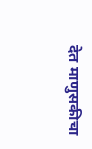देत माणुसकीचा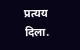प्रत्यय दिला.